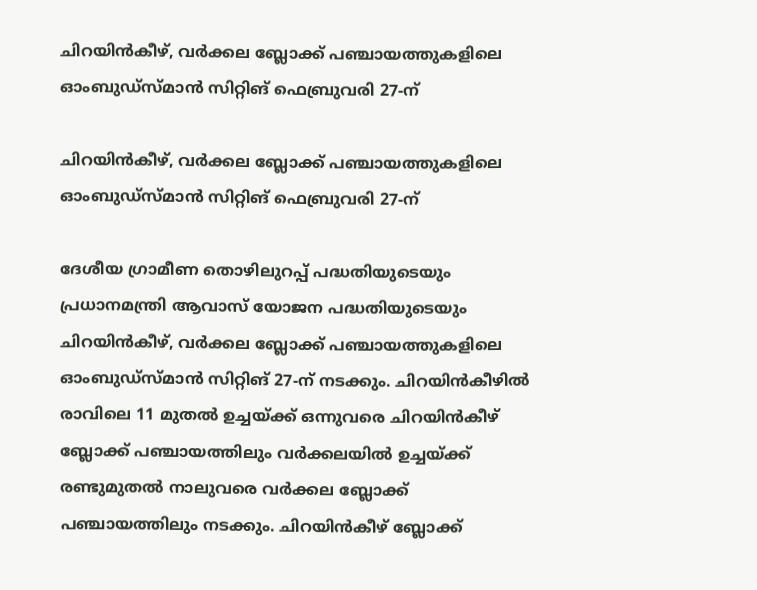ചിറയിൻകീഴ്, വർക്കല ബ്ലോക്ക് പഞ്ചായത്തുകളിലെ  ഓംബുഡ്‌സ്മാൻ സിറ്റിങ് ഫെബ്രുവരി 27-ന്

ചിറയിൻകീഴ്, വർക്കല ബ്ലോക്ക് പഞ്ചായത്തുകളിലെ ഓംബുഡ്‌സ്മാൻ സിറ്റിങ് ഫെബ്രുവരി 27-ന്

ദേശീയ ഗ്രാമീണ തൊഴിലുറപ്പ് പദ്ധതിയുടെയും പ്രധാനമന്ത്രി ആവാസ് യോജന പദ്ധതിയുടെയും ചിറയിൻകീഴ്, വർക്കല ബ്ലോക്ക് പഞ്ചായത്തുകളിലെ ഓംബുഡ്‌സ്മാൻ സിറ്റിങ് 27-ന് നടക്കും. ചിറയിൻകീഴിൽ രാവിലെ 11 മുതൽ ഉച്ചയ്ക്ക് ഒന്നുവരെ ചിറയിൻകീഴ് ബ്ലോക്ക് പഞ്ചായത്തിലും വർക്കലയിൽ ഉച്ചയ്ക്ക് രണ്ടുമുതൽ നാലുവരെ വർക്കല ബ്ലോക്ക് പഞ്ചായത്തിലും നടക്കും. ചിറയിൻകീഴ് ബ്ലോക്ക്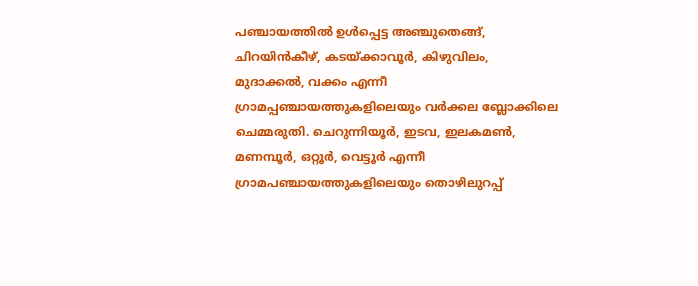പഞ്ചായത്തിൽ ഉൾപ്പെട്ട അഞ്ചുതെങ്ങ്, ചിറയിൻകീഴ്, കടയ്ക്കാവൂർ, കിഴുവിലം, മുദാക്കൽ, വക്കം എന്നീ ഗ്രാമപ്പഞ്ചായത്തുകളിലെയും വർക്കല ബ്ലോക്കിലെ ചെമ്മരുതി. ചെറുന്നിയൂർ, ഇടവ, ഇലകമൺ, മണമ്പൂർ, ഒറ്റൂർ, വെട്ടൂർ എന്നീ ഗ്രാമപഞ്ചായത്തുകളിലെയും തൊഴിലുറപ്പ്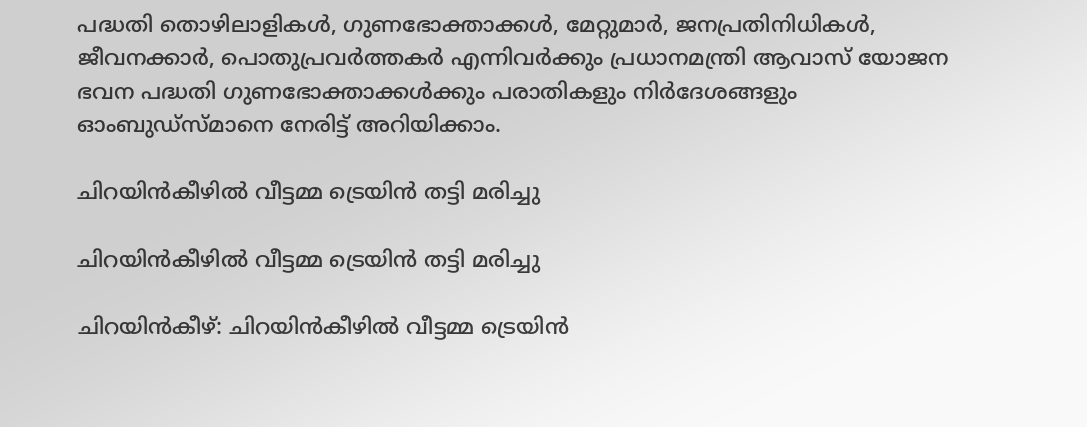പദ്ധതി തൊഴിലാളികൾ, ഗുണഭോക്താക്കൾ, മേറ്റുമാർ, ജനപ്രതിനിധികൾ, ജീവനക്കാർ, പൊതുപ്രവർത്തകർ എന്നിവർക്കും പ്രധാനമന്ത്രി ആവാസ് യോജന ഭവന പദ്ധതി ഗുണഭോക്താക്കൾക്കും പരാതികളും നിർദേശങ്ങളും ഓംബുഡ്‌സ്മാനെ നേരിട്ട് അറിയിക്കാം.

ചിറയിൻകീഴിൽ വീട്ടമ്മ ട്രെയിൻ തട്ടി മരിച്ചു

ചിറയിൻകീഴിൽ വീട്ടമ്മ ട്രെയിൻ തട്ടി മരിച്ചു

ചിറയിൻകീഴ്: ചിറയിൻകീഴിൽ വീട്ടമ്മ ട്രെയിൻ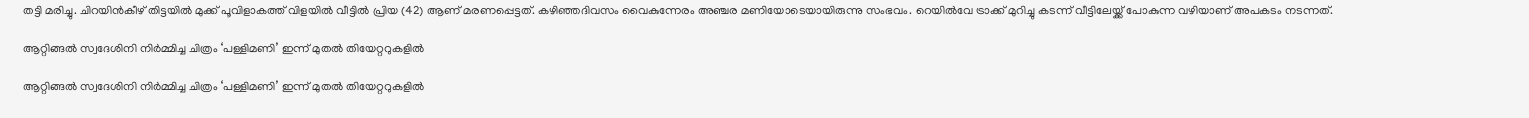തട്ടി മരിച്ചു. ചിറയിൻകീഴ് തിട്ടയിൽ മുക്ക് പൂവിളാകത്ത് വിളയിൽ വീട്ടിൽ പ്രിയ (42) ആണ് മരണപ്പെട്ടത്. കഴിഞ്ഞദിവസം വൈകുന്നേരം അഞ്ചര മണിയോടെയായിരുന്നു സംഭവം. റെയിൽവേ ട്രാക്ക് മുറിച്ചു കടന്ന് വീട്ടിലേയ്ക്ക് പോകുന്ന വഴിയാണ് അപകടം നടന്നത്.

ആറ്റിങ്ങൽ സ്വദേശിനി നിർമ്മിച്ച ചിത്രം ‘പള്ളിമണി’ ഇന്ന് മുതൽ തിയേറ്ററുകളിൽ

ആറ്റിങ്ങൽ സ്വദേശിനി നിർമ്മിച്ച ചിത്രം ‘പള്ളിമണി’ ഇന്ന് മുതൽ തിയേറ്ററുകളിൽ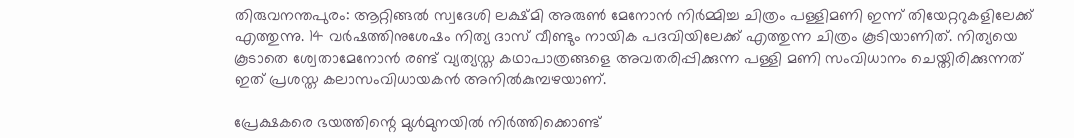തിരുവനന്തപുരം: ആറ്റിങ്ങൽ സ്വദേശി ലക്ഷ്മി അരുൺ മേനോൻ നിർമ്മിച്ച ചിത്രം പള്ളിമണി ഇന്ന് തിയേറ്ററുകളിലേക്ക് എത്തുന്നു. 14 വർഷത്തിനുശേഷം നിത്യ ദാസ് വീണ്ടും നായിക പദവിയിലേക്ക് എത്തുന്ന ചിത്രം കൂടിയാണിത്. നിത്യയെ കൂടാതെ ശ്വേതാമേനോൻ രണ്ട് വ്യത്യസ്ത കഥാപാത്രങ്ങളെ അവതരിപ്പിക്കുന്ന പള്ളി മണി സംവിധാനം ചെയ്തിരിക്കുന്നത് ഇത് പ്രശസ്ത കലാസംവിധായകൻ അനിൽകുമ്പഴയാണ്.

പ്രേക്ഷകരെ ഭയത്തിന്റെ മുൾമുനയിൽ നിർത്തിക്കൊണ്ട്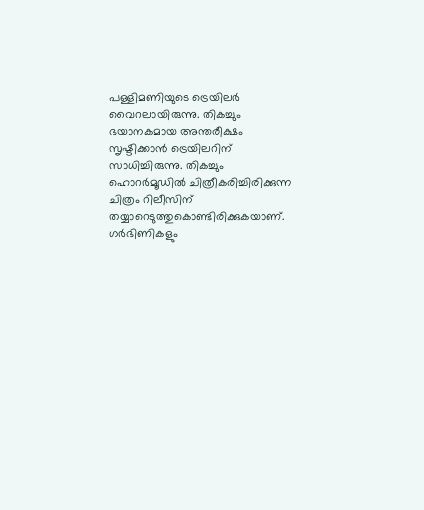പള്ളിമണിയുടെ ട്രെയിലർ വൈറലായിരുന്നു. തികച്ചും ഭയാനകമായ അന്തരീക്ഷം സൃഷ്ടിക്കാൻ ട്രെയിലറിന് സാധിച്ചിരുന്നു. തികച്ചും ഹൊറർമൂഡിൽ ചിത്രീകരിച്ചിരിക്കുന്ന ചിത്രം റിലീസിന് തയ്യാറെടുത്തുകൊണ്ടിരിക്കുകയാണ്. ഗർഭിണികളും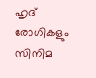ഹൃദ് രോഗികളും സിനിമ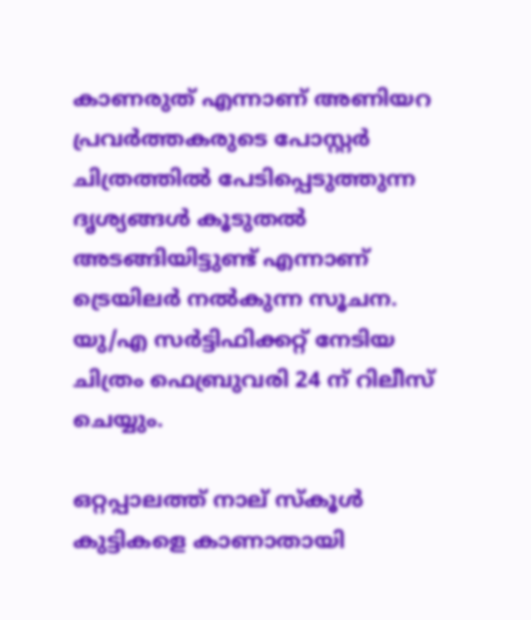കാണരുത് എന്നാണ് അണിയറ പ്രവർത്തകരുടെ പോസ്റ്റർ ചിത്രത്തിൽ പേടിപ്പെടുത്തുന്ന ദൃശ്യങ്ങൾ കൂടുതൽ അടങ്ങിയിട്ടുണ്ട് എന്നാണ് ട്രെയിലർ നൽകുന്ന സൂചന. യു/എ സർട്ടിഫിക്കറ്റ് നേടിയ ചിത്രം ഫെബ്രുവരി 24 ന് റിലീസ് ചെയ്യും.

ഒറ്റപ്പാലത്ത് നാല് സ്‌കൂള്‍ കുട്ടികളെ കാണാതായി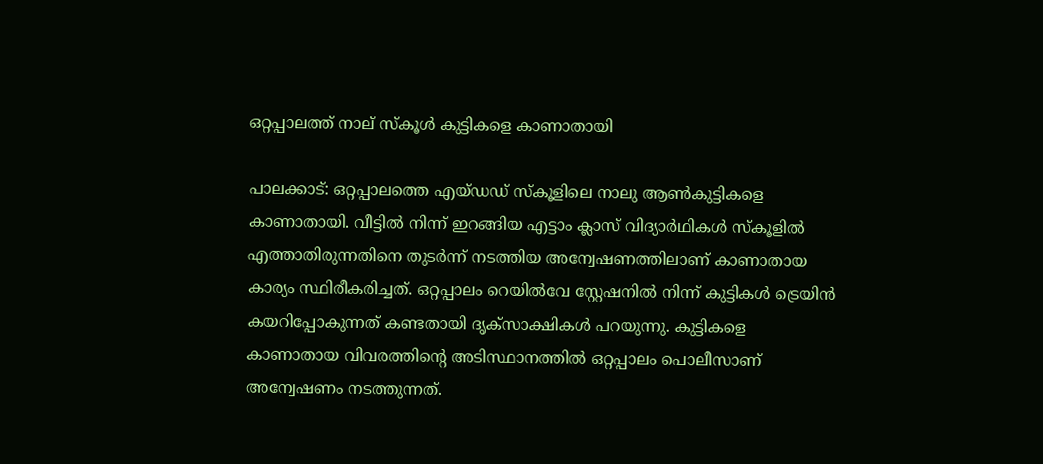ഒറ്റപ്പാലത്ത് നാല് സ്‌കൂള്‍ കുട്ടികളെ കാണാതായി

പാലക്കാട്: ഒറ്റപ്പാലത്തെ എയ്ഡഡ് സ്‌കൂളിലെ നാലു ആണ്‍കുട്ടികളെ കാണാതായി. വീട്ടില്‍ നിന്ന് ഇറങ്ങിയ എട്ടാം ക്ലാസ് വിദ്യാര്‍ഥികള്‍ സ്‌കൂളില്‍ എത്താതിരുന്നതിനെ തുടര്‍ന്ന് നടത്തിയ അന്വേഷണത്തിലാണ് കാണാതായ കാര്യം സ്ഥിരീകരിച്ചത്. ഒറ്റപ്പാലം റെയില്‍വേ സ്റ്റേഷനില്‍ നിന്ന് കുട്ടികള്‍ ട്രെയിന്‍ കയറിപ്പോകുന്നത് കണ്ടതായി ദൃക്‌സാക്ഷികള്‍ പറയുന്നു. കുട്ടികളെ കാണാതായ വിവരത്തിന്റെ അടിസ്ഥാനത്തില്‍ ഒറ്റപ്പാലം പൊലീസാണ് അന്വേഷണം നടത്തുന്നത്.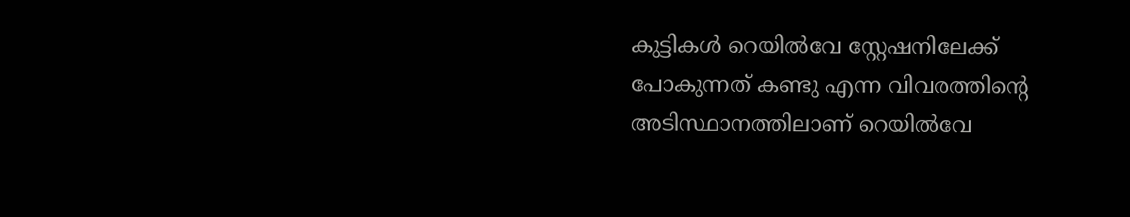കുട്ടികള്‍ റെയില്‍വേ സ്റ്റേഷനിലേക്ക് പോകുന്നത് കണ്ടു എന്ന വിവരത്തിന്റെ അടിസ്ഥാനത്തിലാണ് റെയില്‍വേ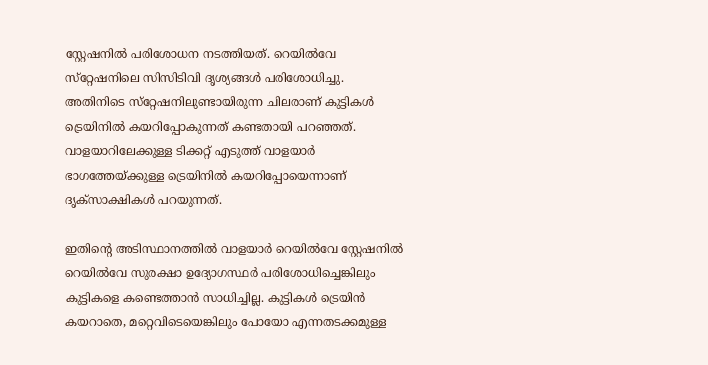സ്റ്റേഷനില്‍ പരിശോധന നടത്തിയത്. റെയില്‍വേ സ്‌റ്റേഷനിലെ സിസിടിവി ദൃശ്യങ്ങള്‍ പരിശോധിച്ചു. അതിനിടെ സ്‌റ്റേഷനിലുണ്ടായിരുന്ന ചിലരാണ് കുട്ടികള്‍ ട്രെയിനില്‍ കയറിപ്പോകുന്നത് കണ്ടതായി പറഞ്ഞത്. വാളയാറിലേക്കുള്ള ടിക്കറ്റ് എടുത്ത് വാളയാര്‍ ഭാഗത്തേയ്ക്കുള്ള ട്രെയിനില്‍ കയറിപ്പോയെന്നാണ് ദൃക്‌സാക്ഷികള്‍ പറയുന്നത്.

ഇതിന്റെ അടിസ്ഥാനത്തില്‍ വാളയാര്‍ റെയില്‍വേ സ്റ്റേഷനില്‍ റെയില്‍വേ സുരക്ഷാ ഉദ്യോഗസ്ഥര്‍ പരിശോധിച്ചെങ്കിലും കുട്ടികളെ കണ്ടെത്താന്‍ സാധിച്ചില്ല. കുട്ടികള്‍ ട്രെയിന്‍ കയറാതെ, മറ്റെവിടെയെങ്കിലും പോയോ എന്നതടക്കമുള്ള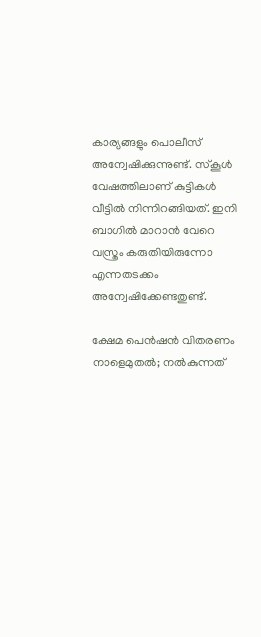കാര്യങ്ങളും പൊലീസ് അന്വേഷിക്കുന്നുണ്ട്. സ്‌കൂള്‍ വേഷത്തിലാണ് കുട്ടികള്‍ വീട്ടില്‍ നിന്നിറങ്ങിയത്. ഇനി ബാഗില്‍ മാറാന്‍ വേറെ വസ്ത്രം കരുതിയിരുന്നോ എന്നതടക്കം അന്വേഷിക്കേണ്ടതുണ്ട്.

ക്ഷേമ പെന്‍ഷന്‍ വിതരണം നാളെമുതല്‍; നല്‍കുന്നത്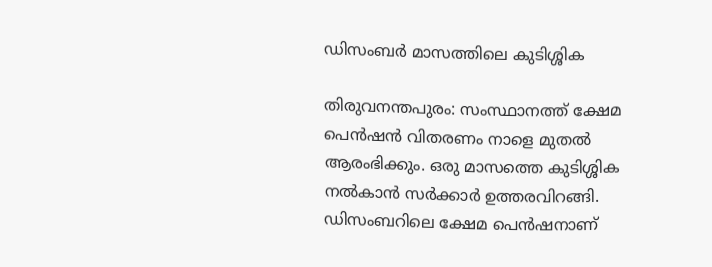ഡിസംബര്‍ മാസത്തിലെ കുടിശ്ശിക

തിരുവനന്തപുരം: സംസ്ഥാനത്ത് ക്ഷേമ പെന്‍ഷന്‍ വിതരണം നാളെ മുതല്‍ ആരംഭിക്കും. ഒരു മാസത്തെ കുടിശ്ശിക നല്‍കാന്‍ സര്‍ക്കാര്‍ ഉത്തരവിറങ്ങി. ഡിസംബറിലെ ക്ഷേമ പെന്‍ഷനാണ്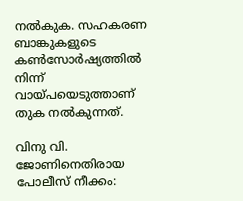നല്‍കുക. സഹകരണ ബാങ്കുകളുടെ കണ്‍സോര്‍ഷ്യത്തില്‍ നിന്ന് വായ്പയെടുത്താണ് തുക നല്‍കുന്നത്.

വിനു വി. ജോണിനെതിരായ പോലീസ് നീക്കം: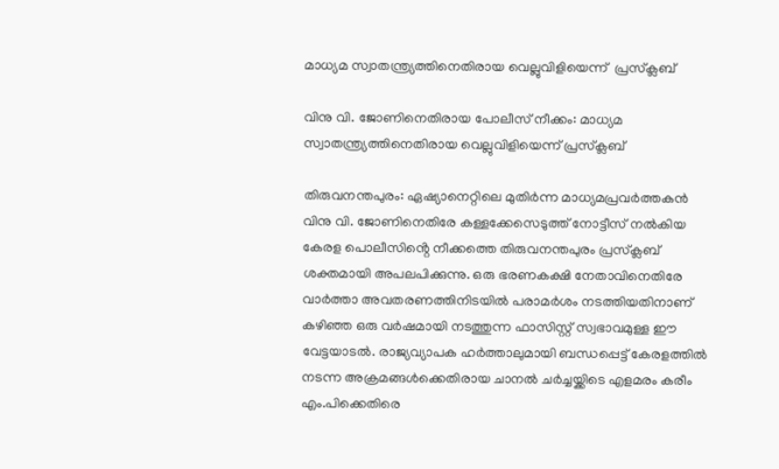മാധ്യമ സ്വാതന്ത്ര്യത്തിനെതിരായ വെല്ലുവിളിയെന്ന്  പ്രസ്‌ക്ലബ്

വിനു വി. ജോണിനെതിരായ പോലീസ് നീക്കം: മാധ്യമ സ്വാതന്ത്ര്യത്തിനെതിരായ വെല്ലുവിളിയെന്ന് പ്രസ്‌ക്ലബ്

തിരുവനന്തപുരം: ഏഷ്യാനെറ്റിലെ മുതിര്‍ന്ന മാധ്യമപ്രവര്‍ത്തകന്‍ വിനു വി. ജോണിനെതിരേ കള്ളക്കേസെടുത്ത് നോട്ടീസ് നൽകിയ കേരള പൊലീസിൻ്റെ നീക്കത്തെ തിരുവനന്തപുരം പ്രസ്‌ക്ലബ് ശക്തമായി അപലപിക്കുന്നു. ഒരു ഭരണകക്ഷി നേതാവിനെതിരേ വാര്‍ത്താ അവതരണത്തിനിടയില്‍ പരാമര്‍ശം നടത്തിയതിനാണ് കഴിഞ്ഞ ഒരു വർഷമായി നടത്തുന്ന ഫാസിസ്റ്റ് സ്വഭാവമുള്ള ഈ വേട്ടയാടല്‍. രാജ്യവ്യാപക ഹര്‍ത്താലുമായി ബന്ധപ്പെട്ട് കേരളത്തില്‍ നടന്ന അക്രമങ്ങള്‍ക്കെതിരായ ചാനല്‍ ചര്‍ച്ചയ്ക്കിടെ എളമരം കരീം എം.പിക്കെതിരെ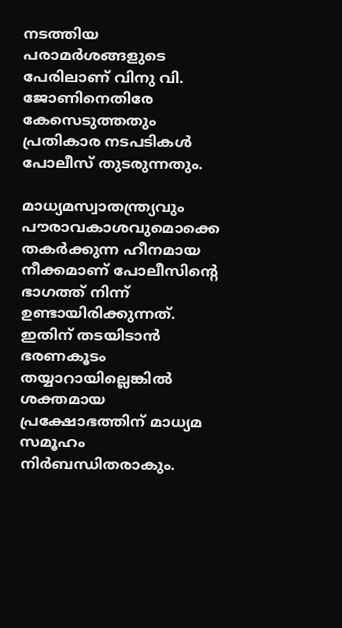നടത്തിയ പരാമര്‍ശങ്ങളുടെ പേരിലാണ് വിനു വി. ജോണിനെതിരേ കേസെടുത്തതും പ്രതികാര നടപടികള്‍ പോലീസ് തുടരുന്നതും.

മാധ്യമസ്വാതന്ത്ര്യവും പൗരാവകാശവുമൊക്കെ തകര്‍ക്കുന്ന ഹീനമായ നീക്കമാണ് പോലീസിന്റെ ഭാഗത്ത് നിന്ന് ഉണ്ടായിരിക്കുന്നത്. ഇതിന് തടയിടാൻ ഭരണകൂടം തയ്യാറായില്ലെങ്കിൽ ശക്തമായ പ്രക്ഷോഭത്തിന് മാധ്യമ സമൂഹം നിർബന്ധിതരാകും.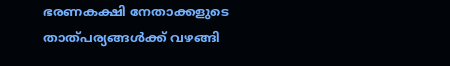ഭരണകക്ഷി നേതാക്കളുടെ താത്പര്യങ്ങള്‍ക്ക് വഴങ്ങി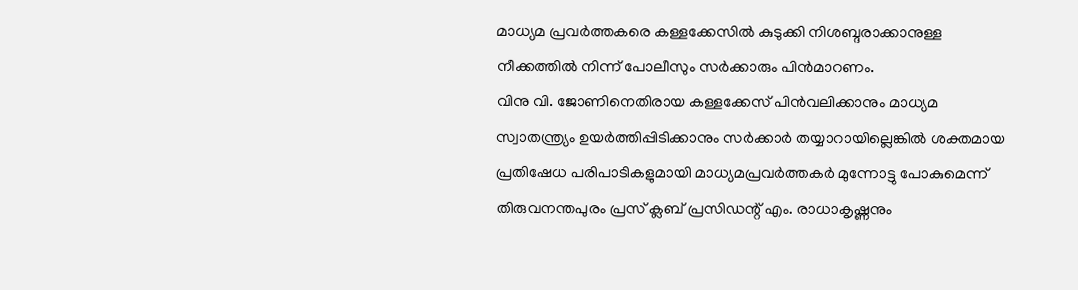മാധ്യമ പ്രവര്‍ത്തകരെ കള്ളക്കേസില്‍ കുടുക്കി നിശബ്ദരാക്കാനുള്ള നീക്കത്തില്‍ നിന്ന് പോലീസും സര്‍ക്കാരും പിന്‍മാറണം.
വിനു വി. ജോണിനെതിരായ കള്ളക്കേസ് പിന്‍വലിക്കാനും മാധ്യമ സ്വാതന്ത്ര്യം ഉയര്‍ത്തിപ്പിടിക്കാനും സര്‍ക്കാര്‍ തയ്യാറായില്ലെങ്കില്‍ ശക്തമായ പ്രതിഷേധ പരിപാടികളുമായി മാധ്യമപ്രവര്‍ത്തകര്‍ മുന്നോട്ടു പോകുമെന്ന് തിരുവനന്തപുരം പ്രസ് ക്ലബ് പ്രസിഡന്റ് എം. രാധാകൃഷ്ണനും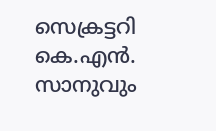സെക്രട്ടറി കെ.എൻ. സാനുവും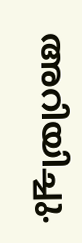അറിയിച്ചു.